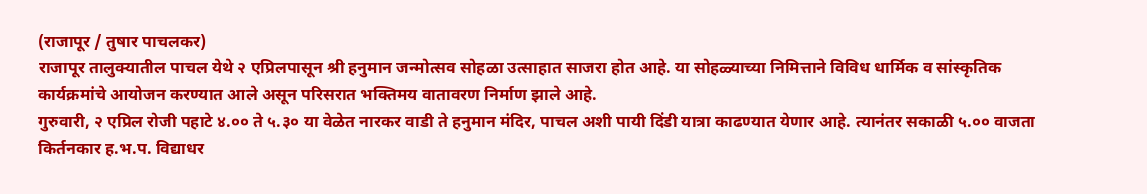(राजापूर / तुषार पाचलकर)
राजापूर तालुक्यातील पाचल येथे २ एप्रिलपासून श्री हनुमान जन्मोत्सव सोहळा उत्साहात साजरा होत आहे. या सोहळ्याच्या निमित्ताने विविध धार्मिक व सांस्कृतिक कार्यक्रमांचे आयोजन करण्यात आले असून परिसरात भक्तिमय वातावरण निर्माण झाले आहे.
गुरुवारी, २ एप्रिल रोजी पहाटे ४.०० ते ५.३० या वेळेत नारकर वाडी ते हनुमान मंदिर, पाचल अशी पायी दिंडी यात्रा काढण्यात येणार आहे. त्यानंतर सकाळी ५.०० वाजता किर्तनकार ह.भ.प. विद्याधर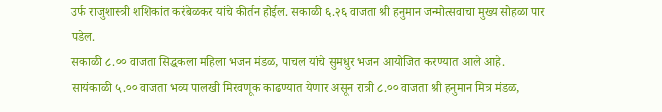उर्फ राजुशास्त्री शशिकांत करंबेळकर यांचे कीर्तन होईल. सकाळी ६.२६ वाजता श्री हनुमान जन्मोत्सवाचा मुख्य सोहळा पार पडेल.
सकाळी ८.०० वाजता सिद्धकला महिला भजन मंडळ, पाचल यांचे सुमधुर भजन आयोजित करण्यात आले आहे. सायंकाळी ५.०० वाजता भव्य पालखी मिरवणूक काढण्यात येणार असून रात्री ८.०० वाजता श्री हनुमान मित्र मंडळ,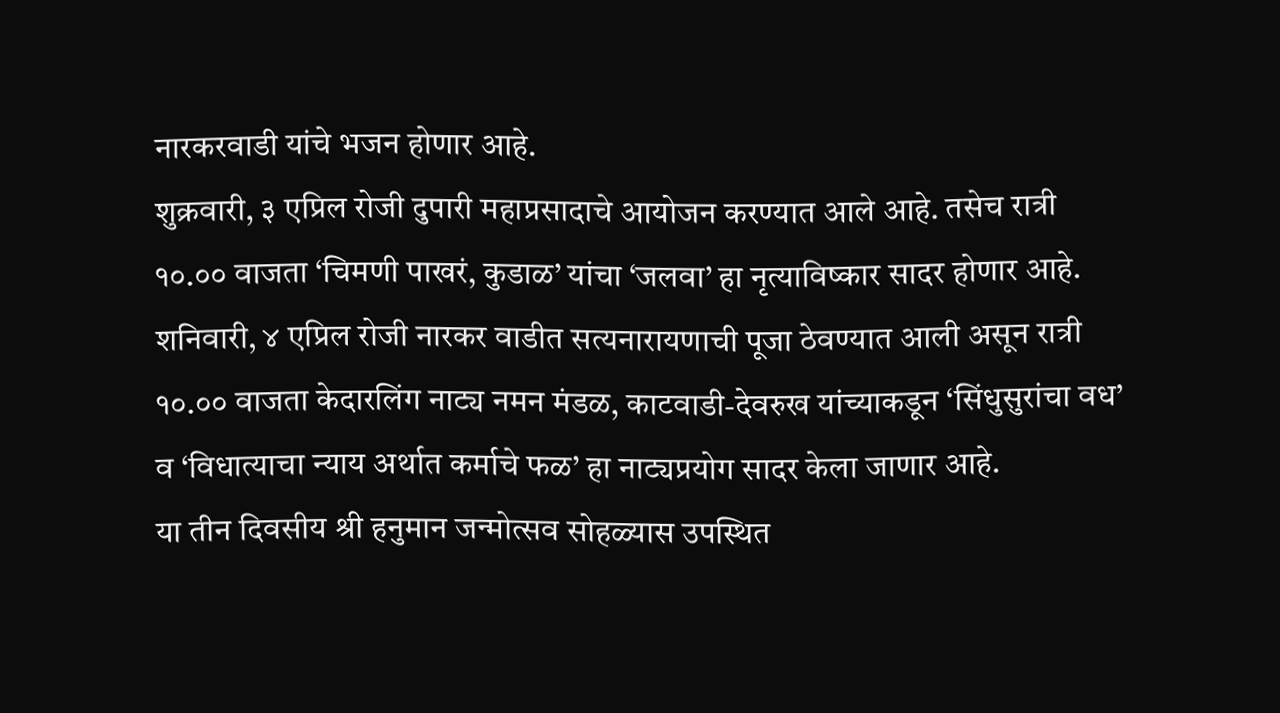नारकरवाडी यांचे भजन होणार आहे.
शुक्रवारी, ३ एप्रिल रोजी दुपारी महाप्रसादाचे आयोजन करण्यात आले आहे. तसेच रात्री १०.०० वाजता ‘चिमणी पाखरं, कुडाळ’ यांचा ‘जलवा’ हा नृत्याविष्कार सादर होणार आहे.
शनिवारी, ४ एप्रिल रोजी नारकर वाडीत सत्यनारायणाची पूजा ठेवण्यात आली असून रात्री १०.०० वाजता केदारलिंग नाट्य नमन मंडळ, काटवाडी-देवरुख यांच्याकडून ‘सिंधुसुरांचा वध’ व ‘विधात्याचा न्याय अर्थात कर्माचे फळ’ हा नाट्यप्रयोग सादर केला जाणार आहे.
या तीन दिवसीय श्री हनुमान जन्मोत्सव सोहळ्यास उपस्थित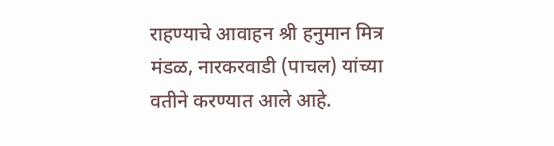राहण्याचे आवाहन श्री हनुमान मित्र मंडळ, नारकरवाडी (पाचल) यांच्या वतीने करण्यात आले आहे.